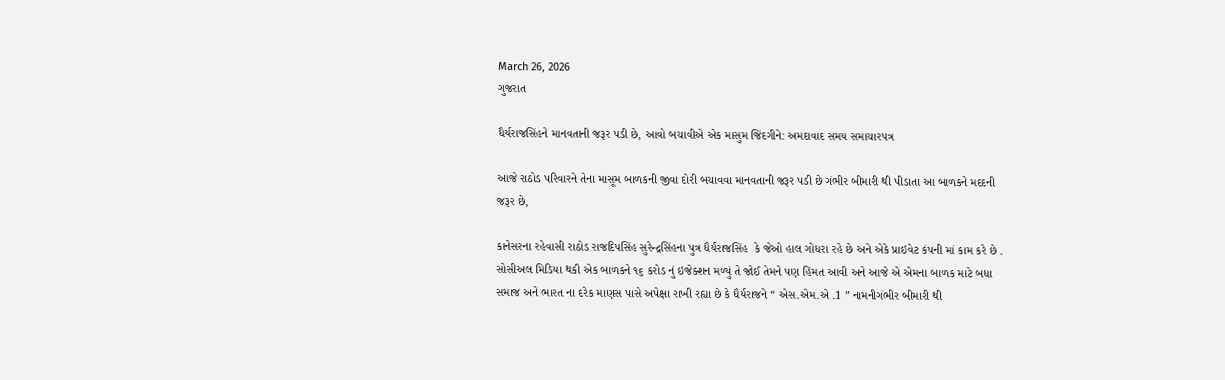March 26, 2026
ગુજરાત

ધૈર્યરાજસિંહને માનવતાની જરૂર પડી છે, આવો બચાવીએ એક માસુમ જિંદગીને: અમદાવાદ સમય સમાચારપત્ર

આજે રાઠોડ પરિવારને તેના માસૂમ બાળકની જીવા દોરી બચાવવા માનવતાની જરૂર પડી છે ગંભીર બીમારી થી પીડાતા આ બાળકને મદદની જરૂર છે,

કાનેસરના રહેવાસી રાઠોડ રાજદિપસિંહ સુરેન્દ્રસિંહના પુત્ર ધૈર્યરાજસિંહ  કે જેઓ હાલ ગોધરા રહે છે અને એકે પ્રાઇવેટ કંપની માં કામ કરે છે . સોસીઅલ મિડિયા થકી એક બાળકને ૧૬ કરોડ નું ઇજેક્શન મળ્યું તે જોઈ તેમને પણ હિંમત આવી અને આજે એ એમના બાળક માટે બધા સમાજ અને ભારત ના દરેક માણસ પાસે અપેક્ષા રાખી રહ્યા છે કે ધૈર્યરાજને “ એસ.એમ.એ .1 ” નામનીગંભીર બીમારી થી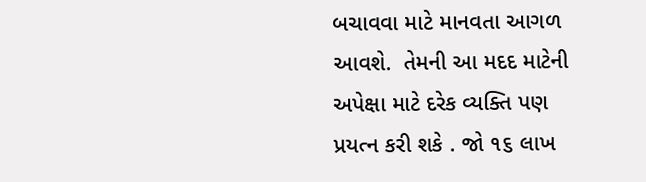બચાવવા માટે માનવતા આગળ આવશે.  તેમની આ મદદ માટેની અપેક્ષા માટે દરેક વ્યક્તિ પણ પ્રયત્ન કરી શકે . જો ૧૬ લાખ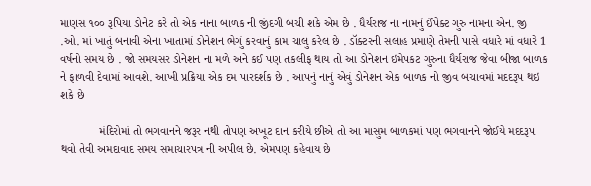માણસ ૧૦૦ રૂપિયા ડોનેટ કરે તો એક નાના બાળક ની જીંદગી બચી શકે એમ છે . ધૈર્યરાજ ના નામનું ઈંપેક્ટ ગુરુ નામના એન. જી .ઓ. માં ખાતું બનાવી એના ખાતામાં ડોનેશન ભેગું કરવાનું કામ ચાલુ કરેલ છે . ડૉક્ટરની સલાહ પ્રમાણે તેમની પાસે વધારે માં વધારે 1 વર્ષનો સમય છે . જો સમયસર ડોનેશન ના મળે અને કઈ પણ તકલીફ થાય તો આ ડોનેશન ઇમેપકટ ગુરુના ધૈર્યરાજ જેવા બીજા બાળક ને ફાળવી દેવામાં આવશે. આખી પ્રક્રિયા એક દમ પારદર્શક છે . આપનું નાનું એવું ડોનેશન એક બાળક નો જીવ બચાવમાં મદદરૂપ થઇ શકે છે

            મંદિરોમાં તો ભગવાનને જરૂર નથી તોપણ અખૂટ દાન કરીયે છીએ તો આ માસુમ બાળકમાં પણ ભગવાનને જોઈયે મદદરૂપ થવો તેવી અમદાવાદ સમય સમાચારપત્ર ની અપીલ છે. એમપણ કહેવાય છે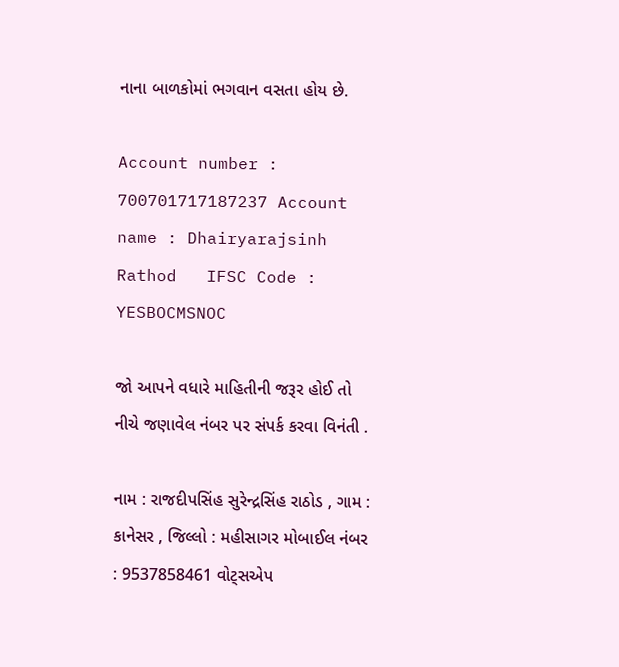નાના બાળકોમાં ભગવાન વસતા હોય છે.

Account number : 700701717187237 Account name : Dhairyarajsinh Rathod   IFSC Code : YESBOCMSNOC

જો આપને વધારે માહિતીની જરૂર હોઈ તો નીચે જણાવેલ નંબર પર સંપર્ક કરવા વિનંતી .

નામ : રાજદીપસિંહ સુરેન્દ્રસિંહ રાઠોડ , ગામ : કાનેસર , જિલ્લો : મહીસાગર મોબાઈલ નંબર : 9537858461 વોટ્સએપ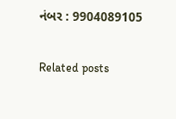નંબર : 9904089105

Related posts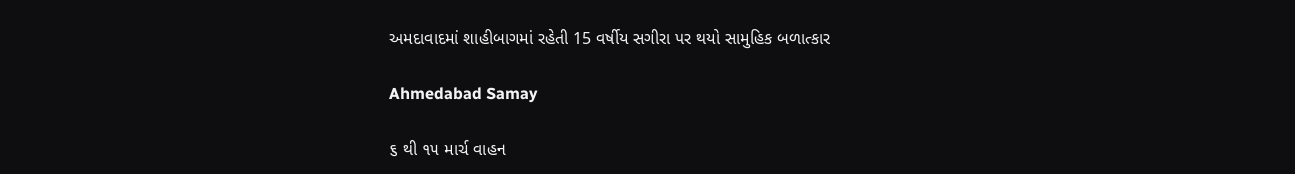અમદાવાદમાં શાહીબાગમાં રહેતી 15 વર્ષીય સગીરા પર થયો સામુહિક બળાત્કાર

Ahmedabad Samay

૬ થી ૧૫ માર્ચ વાહન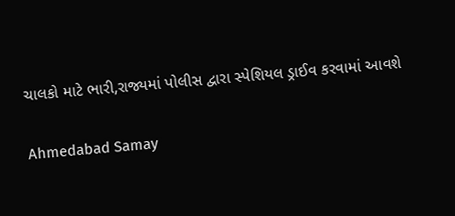ચાલકો માટે ભારી,રાજ્યમાં પોલીસ દ્વારા સ્પેશિયલ ડ્રાઈવ કરવામાં આવશે

Ahmedabad Samay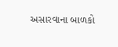અસારવાના બાળકો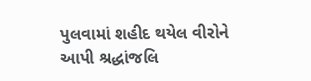પુલવામાં શહીદ થયેલ વીરોને આપી શ્રદ્ધાંજલિ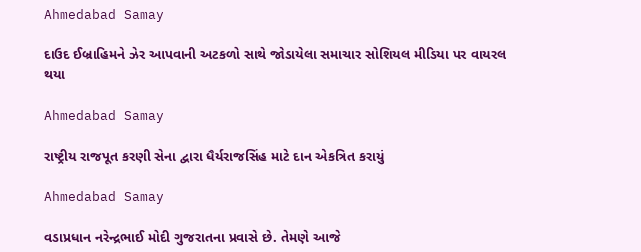Ahmedabad Samay

દાઉદ ઈબ્રાહિમને ઝેર આપવાની અટકળો સાથે જોડાયેલા સમાચાર સોશિયલ મીડિયા પર વાયરલ થયા

Ahmedabad Samay

રાષ્ટ્રીય રાજપૂત કરણી સેના દ્વારા ધૈર્યરાજસિંહ માટે દાન એકત્રિત કરાયું

Ahmedabad Samay

વડાપ્રધાન નરેન્દ્રભાઈ મોદી ગુજરાતના પ્રવાસે છે. તેમણે આજે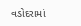વડોદરામાં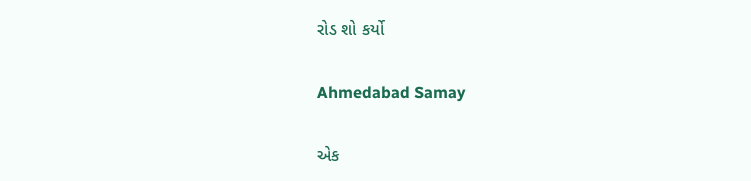રોડ શો કર્યો

Ahmedabad Samay

એક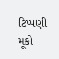ટિપ્પણી મૂકો